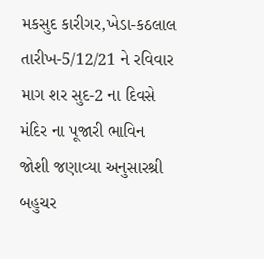મકસુદ કારીગર,ખેડા-કઠલાલ
તારીખ-5/12/21 ને રવિવાર માગ શર સુદ-2 ના દિવસે મંદિર ના પૂજારી ભાવિન જોશી જણાવ્યા અનુસારશ્રી બહુચર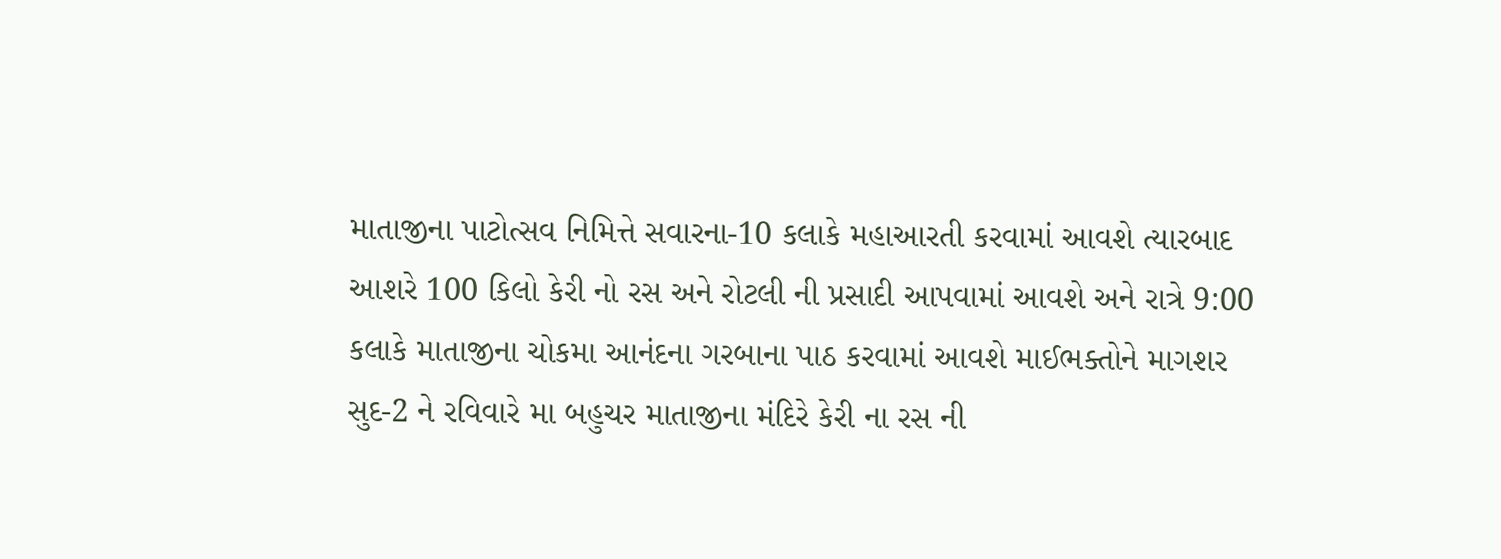માતાજીના પાટોત્સવ નિમિત્તે સવારના-10 કલાકે મહાઆરતી કરવામાં આવશે ત્યારબાદ આશરે 100 કિલો કેરી નો રસ અને રોટલી ની પ્રસાદી આપવામાં આવશે અને રાત્રે 9:00 કલાકે માતાજીના ચોકમા આનંદના ગરબાના પાઠ કરવામાં આવશે માઈભક્તોને માગશર સુદ-2 ને રવિવારે મા બહુચર માતાજીના મંદિરે કેરી ના રસ ની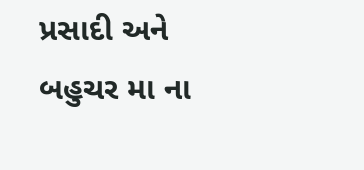પ્રસાદી અને બહુચર મા ના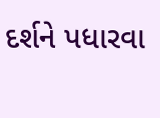દર્શને પધારવા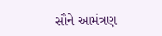સૌને આમંત્રણ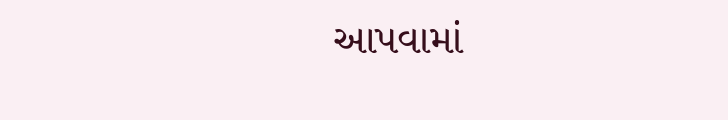આપવામાં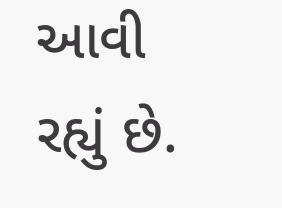આવી રહ્યું છે.